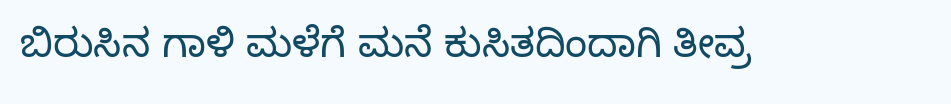ಬಿರುಸಿನ ಗಾಳಿ ಮಳೆಗೆ ಮನೆ ಕುಸಿತದಿಂದಾಗಿ ತೀವ್ರ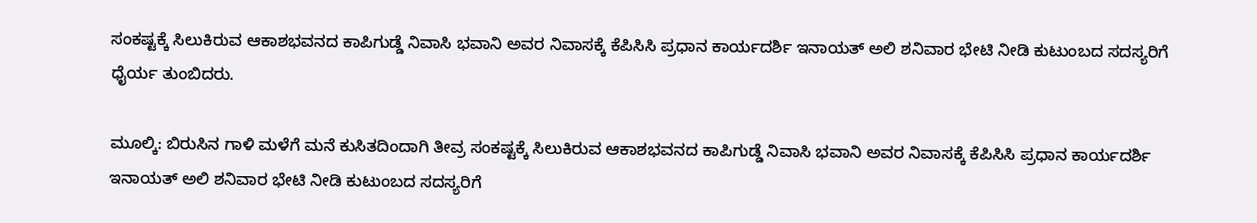ಸಂಕಷ್ಟಕ್ಕೆ ಸಿಲುಕಿರುವ ಆಕಾಶಭವನದ ಕಾಪಿಗುಡ್ಡೆ ನಿವಾಸಿ ಭವಾನಿ ಅವರ ನಿವಾಸಕ್ಕೆ ಕೆಪಿಸಿಸಿ ಪ್ರಧಾನ ಕಾರ್ಯದರ್ಶಿ ಇನಾಯತ್ ಅಲಿ ಶನಿವಾರ ಭೇಟಿ ನೀಡಿ ಕುಟುಂಬದ ಸದಸ್ಯರಿಗೆ ಧೈರ್ಯ ತುಂಬಿದರು.

ಮೂಲ್ಕಿ: ಬಿರುಸಿನ ಗಾಳಿ ಮಳೆಗೆ ಮನೆ ಕುಸಿತದಿಂದಾಗಿ ತೀವ್ರ ಸಂಕಷ್ಟಕ್ಕೆ ಸಿಲುಕಿರುವ ಆಕಾಶಭವನದ ಕಾಪಿಗುಡ್ಡೆ ನಿವಾಸಿ ಭವಾನಿ ಅವರ ನಿವಾಸಕ್ಕೆ ಕೆಪಿಸಿಸಿ ಪ್ರಧಾನ ಕಾರ್ಯದರ್ಶಿ ಇನಾಯತ್ ಅಲಿ ಶನಿವಾರ ಭೇಟಿ ನೀಡಿ ಕುಟುಂಬದ ಸದಸ್ಯರಿಗೆ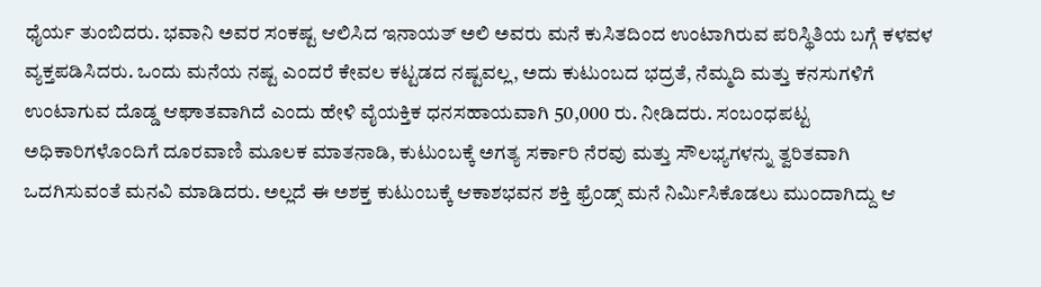ಧೈರ್ಯ ತುಂಬಿದರು. ಭವಾನಿ ಅವರ ಸಂಕಷ್ಟ ಆಲಿಸಿದ ಇನಾಯತ್ ಅಲಿ ಅವರು ಮನೆ ಕುಸಿತದಿಂದ ಉಂಟಾಗಿರುವ ಪರಿಸ್ಥಿತಿಯ ಬಗ್ಗೆ ಕಳವಳ ವ್ಯಕ್ತಪಡಿಸಿದರು. ಒಂದು ಮನೆಯ ನಷ್ಟ ಎಂದರೆ ಕೇವಲ ಕಟ್ಟಡದ ನಷ್ಟವಲ್ಲ, ಅದು ಕುಟುಂಬದ ಭದ್ರತೆ, ನೆಮ್ಮದಿ ಮತ್ತು ಕನಸುಗಳಿಗೆ ಉಂಟಾಗುವ ದೊಡ್ಡ ಆಘಾತವಾಗಿದೆ ಎಂದು ಹೇಳಿ ವೈಯಕ್ತಿಕ ಧನಸಹಾಯವಾಗಿ 50,000 ರು. ನೀಡಿದರು. ಸಂಬಂಧಪಟ್ಟ ಅಧಿಕಾರಿಗಳೊಂದಿಗೆ ದೂರವಾಣಿ ಮೂಲಕ ಮಾತನಾಡಿ, ಕುಟುಂಬಕ್ಕೆ ಅಗತ್ಯ ಸರ್ಕಾರಿ ನೆರವು ಮತ್ತು ಸೌಲಭ್ಯಗಳನ್ನು ತ್ವರಿತವಾಗಿ ಒದಗಿಸುವಂತೆ ಮನವಿ ಮಾಡಿದರು. ಅಲ್ಲದೆ ಈ ಅಶಕ್ತ ಕುಟುಂಬಕ್ಕೆ ಆಕಾಶಭವನ ಶಕ್ತಿ ಫ್ರೆಂಡ್ಸ್ ಮನೆ ನಿರ್ಮಿಸಿಕೊಡಲು ಮುಂದಾಗಿದ್ದು ಆ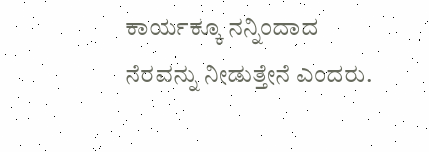ಕಾರ್ಯಕ್ಕೂ ನನ್ನಿಂದಾದ ನೆರವನ್ನು ನೀಡುತ್ತೇನೆ ಎಂದರು.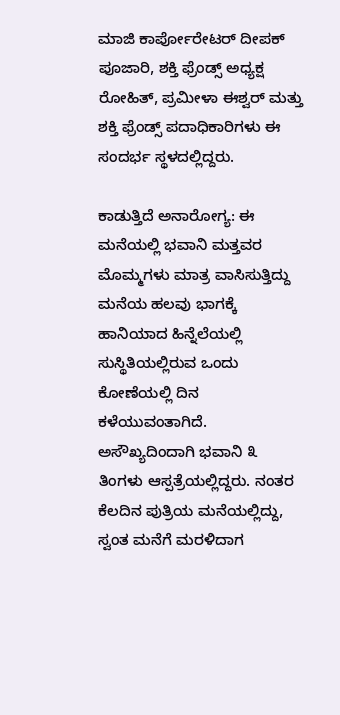ಮಾಜಿ ಕಾರ್ಪೋರೇಟರ್ ದೀಪಕ್ ಪೂಜಾರಿ, ಶಕ್ತಿ ಫ್ರೆಂಡ್ಸ್ ಅಧ್ಯಕ್ಷ ರೋಹಿತ್, ಪ್ರಮೀಳಾ ಈಶ್ವ‌ರ್ ಮತ್ತು ಶಕ್ತಿ ಫ್ರೆಂಡ್ಸ್ ಪದಾಧಿಕಾರಿಗಳು ಈ ಸಂದರ್ಭ ಸ್ಥಳದಲ್ಲಿದ್ದರು.

ಕಾಡುತ್ತಿದೆ ಅನಾರೋಗ್ಯ: ಈ ಮನೆಯಲ್ಲಿ ಭವಾನಿ ಮತ್ತವರ ಮೊಮ್ಮಗಳು ಮಾತ್ರ ವಾಸಿಸುತ್ತಿದ್ದು ಮನೆಯ ಹಲವು ಭಾಗಕ್ಕೆ ಹಾನಿಯಾದ ಹಿನ್ನೆಲೆಯಲ್ಲಿ ಸುಸ್ಥಿತಿಯಲ್ಲಿರುವ ಒಂದು ಕೋಣೆಯಲ್ಲಿ ದಿನ ಕಳೆಯುವಂತಾಗಿದೆ. ಅಸೌಖ್ಯದಿಂದಾಗಿ ಭವಾನಿ ೩ ತಿಂಗಳು ಆಸ್ಪತ್ರೆಯಲ್ಲಿದ್ದರು. ನಂತರ ಕೆಲದಿನ ಪುತ್ರಿಯ ಮನೆಯಲ್ಲಿದ್ದು, ಸ್ವಂತ ಮನೆಗೆ ಮರಳಿದಾಗ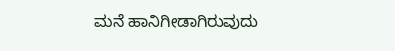ಮನೆ ಹಾನಿಗೀಡಾಗಿರುವುದು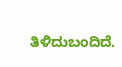ತಿಳಿದುಬಂದಿದೆ.